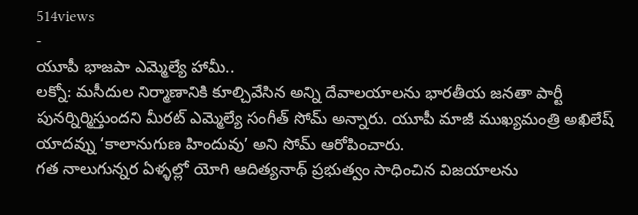514views
-
యూపీ భాజపా ఎమ్మెల్యే హామీ..
లక్నో: మసీదుల నిర్మాణానికి కూల్చివేసిన అన్ని దేవాలయాలను భారతీయ జనతా పార్టీ పునర్నిర్మిస్తుందని మీరట్ ఎమ్మెల్యే సంగీత్ సోమ్ అన్నారు. యూపీ మాజీ ముఖ్యమంత్రి అఖిలేష్ యాదవ్ను ‘కాలానుగుణ హిందువు’ అని సోమ్ ఆరోపించారు.
గత నాలుగున్నర ఏళ్ళల్లో యోగి ఆదిత్యనాథ్ ప్రభుత్వం సాధించిన విజయాలను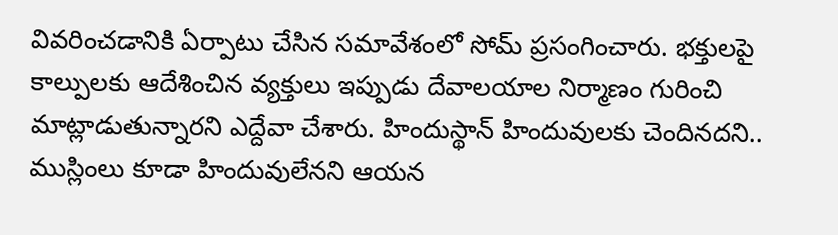వివరించడానికి ఏర్పాటు చేసిన సమావేశంలో సోమ్ ప్రసంగించారు. భక్తులపై కాల్పులకు ఆదేశించిన వ్యక్తులు ఇప్పుడు దేవాలయాల నిర్మాణం గురించి మాట్లాడుతున్నారని ఎద్దేవా చేశారు. హిందుస్థాన్ హిందువులకు చెందినదని.. ముస్లింలు కూడా హిందువులేనని ఆయన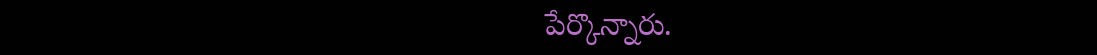పేర్కొన్నారు.